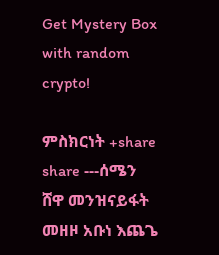Get Mystery Box with random crypto!

ምስክርነት +share share ---ሰሜን ሸዋ መንዝናይፋት መዘዞ አቡነ እጨጌ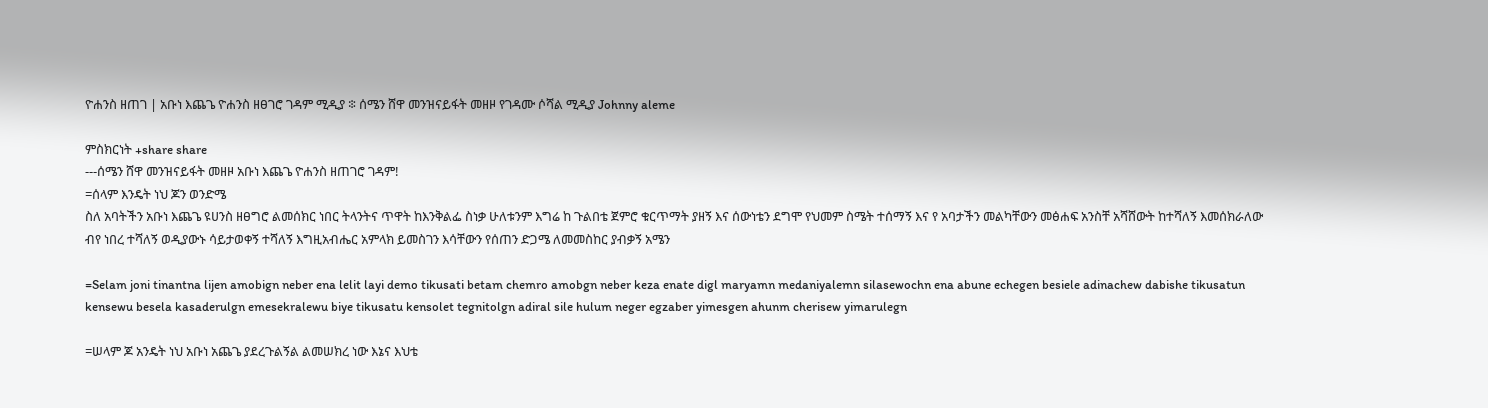ዮሐንስ ዘጠገ | አቡነ እጨጌ ዮሐንስ ዘፀገሮ ገዳም ሚዲያ ፨ ሰሜን ሸዋ መንዝናይፋት መዘዞ የገዳሙ ሶሻል ሚዲያ Johnny aleme

ምስክርነት +share share
---ሰሜን ሸዋ መንዝናይፋት መዘዞ አቡነ እጨጌ ዮሐንስ ዘጠገሮ ገዳም!
=ሰላም እንዴት ነህ ጆን ወንድሜ
ስለ አባትችን አቡነ እጨጌ ዩሀንስ ዘፀግሮ ልመሰክር ነበር ትላንትና ጥዋት ከእንቅልፌ ስነቃ ሁለቱንም እግሬ ከ ጉልበቴ ጀምሮ ቁርጥማት ያዘኝ እና ሰውነቴን ደግሞ የህመም ስሜት ተሰማኝ እና የ አባታችን መልካቸውን መፅሐፍ አንስቸ አሻሸውት ከተሻለኝ እመሰክራለው ብየ ነበረ ተሻለኝ ወዲያውኑ ሳይታወቀኝ ተሻለኝ እግዚአብሔር አምላክ ይመስገን እሳቸውን የሰጠን ድጋሜ ለመመስከር ያብቃኝ አሜን

=Selam joni tinantna lijen amobign neber ena lelit layi demo tikusati betam chemro amobgn neber keza enate digl maryamn medaniyalemn silasewochn ena abune echegen besiele adinachew dabishe tikusatun kensewu besela kasaderulgn emesekralewu biye tikusatu kensolet tegnitolgn adiral sile hulum neger egzaber yimesgen ahunm cherisew yimarulegn

=ሠላም ጆ አንዴት ነህ አቡነ አጨጌ ያደረጉልኝል ልመሠክረ ነው እኔና እህቴ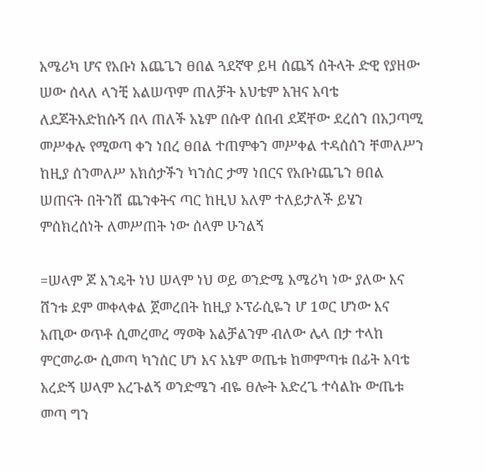አሜሪካ ሆና የአቡነ እጨጌን ፀበል ጓደኛዋ ይዛ ሰጨኝ ሰትላት ድዊ የያዘው ሠው ሰላለ ላንቺ አልሠጥም ጠለቻት እህቴም አዝና አባቴ ለደጆትአድከሱኝ በላ ጠለች አኔም በሱዋ ሰበብ ደጃቸው ደረሰን በአጋጣሚ መሥቀሉ የሚወጣ ቀን ነበረ ፀበል ተጠምቀን መሥቀል ተዳሰሰን ቸመለሥን ከዚያ ሰንመለሥ አክሰታችን ካንሰር ታማ ነበርና የአቡነጨጌን ፀበል ሠጠናት በትንሸ ጨንቀትና ጣር ከዚህ አለም ተለይታለች ይሄን ምሰክረሰነት ለመሥጠት ነው ሰላም ሁንልኝ

=ሠላም ጆ እንዴት ነህ ሠላም ነህ ወይ ወንድሜ አሜሪካ ነው ያለው እና ሸንቱ ደም መቀላቀል ጀመረበት ከዚያ ኦፕራሲዬን ሆ 1ወር ሆነው እና አጢው ወጥቶ ሲመረመረ ማወቅ አልቻልንም ብለው ሌላ በታ ተላከ ምርመራው ሲመጣ ካንሰር ሆነ እና አኔም ወጤቱ ከመምጣቱ በፊት አባቴ አረድኝ ሠላም አረጉልኝ ወንድሜን ብዬ ፀሎት አድረጌ ተሳልኩ ውጤቱ መጣ ግን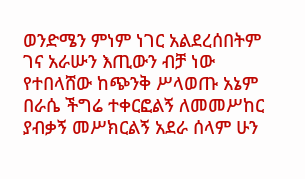ወንድሜን ምነም ነገር አልደረሰበትም ገና አራሡን እጢውን ብቻ ነው የተበላሸው ከጭንቅ ሥላወጡ አኔም በራሴ ችግሬ ተቀርፎልኝ ለመመሥከር ያብቃኝ መሥክርልኝ አደራ ሰላም ሁን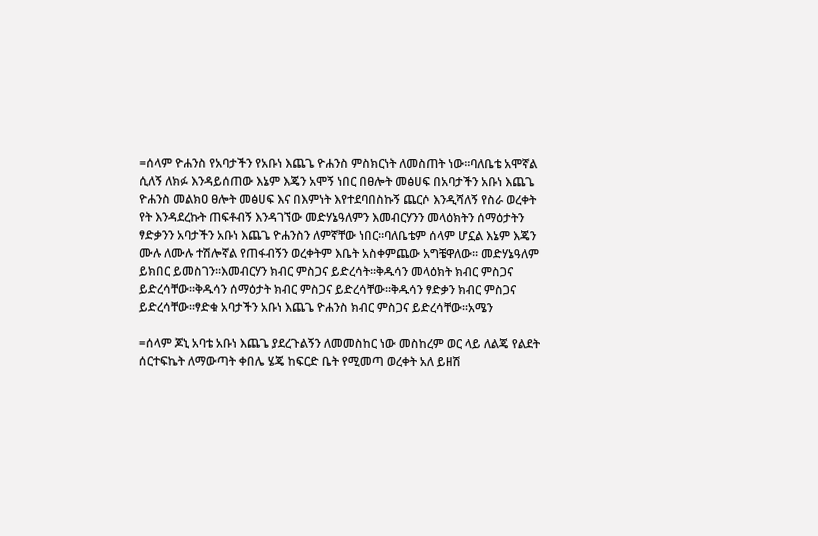=ሰላም ዮሐንስ የአባታችን የአቡነ እጨጌ ዮሐንስ ምስክርነት ለመስጠት ነው።ባለቤቴ አሞኛል ሲለኝ ለክፉ እንዳይሰጠው እኔም እጄን አሞኝ ነበር በፀሎት መፅሀፍ በአባታችን አቡነ እጨጌ ዮሐንስ መልክዐ ፀሎት መፅሀፍ እና በእምነት እየተደባበስኩኝ ጨርሶ እንዲሻለኝ የስራ ወረቀት የት እንዳደረኩት ጠፍቶብኝ እንዳገኘው መድሃኔዓለምን እመብርሃንን መላዕክትን ሰማዕታትን ፃድቃንን አባታችን አቡነ እጨጌ ዮሐንስን ለምኛቸው ነበር።ባለቤቴም ሰላም ሆኗል እኔም እጄን ሙሉ ለሙሉ ተሽሎኛል የጠፋብኝን ወረቀትም እቤት አስቀምጨው አግቼዋለው። መድሃኔዓለም ይክበር ይመስገን።እመብርሃን ክብር ምስጋና ይድረሳት።ቅዱሳን መላዕክት ክብር ምስጋና ይድረሳቸው።ቅዱሳን ሰማዕታት ክብር ምስጋና ይድረሳቸው።ቅዱሳን ፃድቃን ክብር ምስጋና ይድረሳቸው።ፃድቁ አባታችን አቡነ እጨጌ ዮሐንስ ክብር ምስጋና ይድረሳቸው።አሜን

=ሰላም ጆኒ አባቴ አቡነ እጨጌ ያደረጉልኝን ለመመስከር ነው መስከረም ወር ላይ ለልጄ የልደት ሰርተፍኬት ለማውጣት ቀበሌ ሄጄ ከፍርድ ቤት የሚመጣ ወረቀት አለ ይዘሽ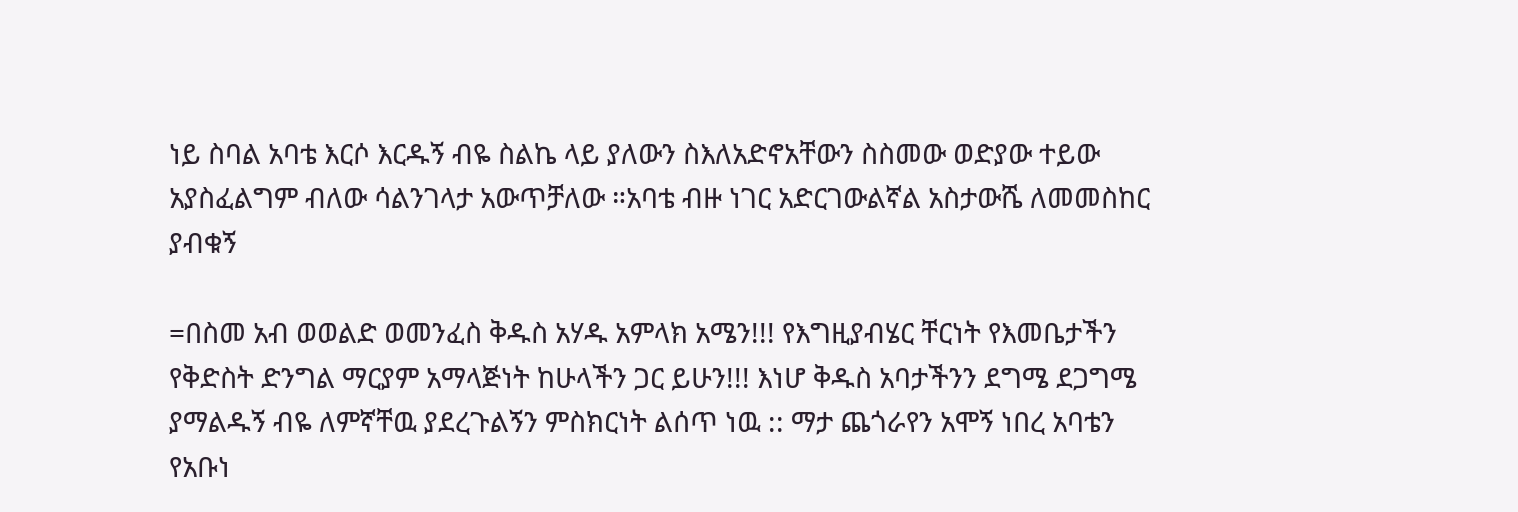ነይ ስባል አባቴ እርሶ እርዱኝ ብዬ ስልኬ ላይ ያለውን ስእለአድኖአቸውን ስስመው ወድያው ተይው አያስፈልግም ብለው ሳልንገላታ አውጥቻለው ።አባቴ ብዙ ነገር አድርገውልኛል አስታውሼ ለመመስከር ያብቁኝ

=በስመ አብ ወወልድ ወመንፈስ ቅዱስ አሃዱ አምላክ አሜን!!! የእግዚያብሄር ቸርነት የእመቤታችን የቅድስት ድንግል ማርያም አማላጅነት ከሁላችን ጋር ይሁን!!! እነሆ ቅዱስ አባታችንን ደግሜ ደጋግሜ ያማልዱኝ ብዬ ለምኛቸዉ ያደረጉልኝን ምስክርነት ልሰጥ ነዉ :: ማታ ጨጎራየን አሞኝ ነበረ አባቴን የአቡነ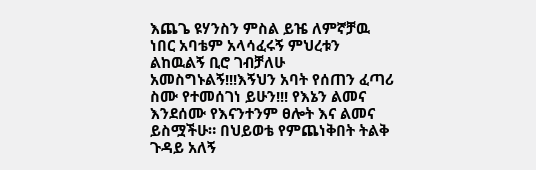እጨጌ ዩሃንስን ምስል ይዤ ለምኛቻዉ ነበር አባቴም አላሳፈሩኝ ምህረቱን ልከዉልኝ ቢሮ ገብቻለሁ አመስግኑልኝ!!!እኝህን አባት የሰጠን ፈጣሪ ስሙ የተመሰገነ ይሁን!!! የእኔን ልመና እንደሰሙ የእናንተንም ፀሎት እና ልመና ይስሟችሁ። በህይወቴ የምጨነቅበት ትልቅ ጉዳይ አለኝ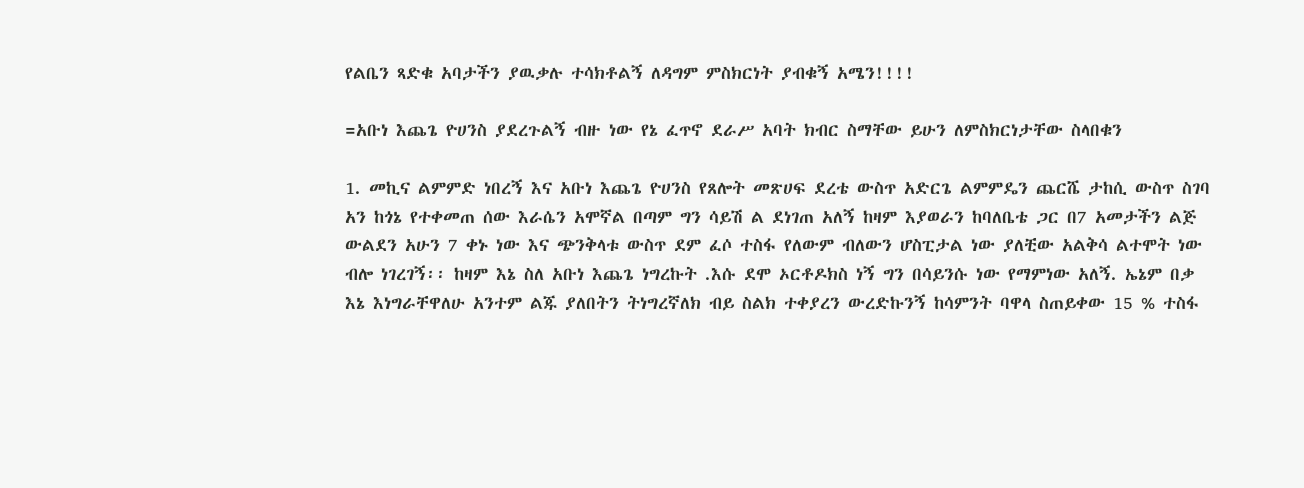የልቤን ጻድቁ አባታችን ያዉቃሉ ተሳክቶልኝ ለዳግም ምስክርነት ያብቁኝ አሜን!!!!

=አቡነ እጨጌ ዮሀንስ ያደረጉልኝ ብዙ ነው የኔ ፈጥኖ ደራሥ አባት ክብር ስማቸው ይሁን ለምስክርነታቸው ስላበቁን

1. መኪና ልምምድ ነበረኝ እና አቡነ እጨጌ ዮሀንስ የጸሎት መጽሀፍ ደረቴ ውስጥ አድርጌ ልምምዴን ጨርሼ ታከሲ ውስጥ ስገባ አን ከጎኔ የተቀመጠ ሰው እራሴን አሞኛል በጣም ግን ሳይሽ ል ደነገጠ አለኝ ከዛም እያወራን ከባለቤቴ ጋር በ7 አመታችን ልጅ ውልደን አሁን 7 ቀኑ ነው እና ጭንቅላቱ ውስጥ ደም ፈሶ ተስፋ የለውም ብለውን ሆስፒታል ነው ያለቺው አልቅሳ ልተሞት ነው ብሎ ነገረገኝ፡፡ ከዛም እኔ ስለ አቡነ እጨጌ ነግረኩት .እሱ ደሞ ኦርቶዶክስ ነኝ ግን በሳይንሱ ነው የማምነው አለኝ. ኤኔም በቃ እኔ እነግራቸዋለሁ አንተም ልጁ ያለበትን ትነግረኛለክ ብይ ስልክ ተቀያረን ውረድኩንኝ ከሳምንት ባዋላ ስጠይቀው 15 % ተስፋ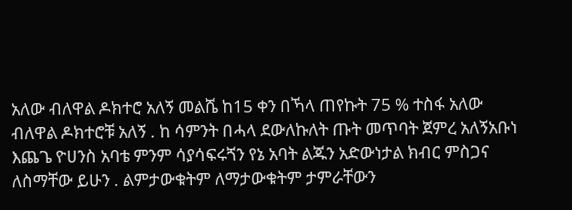አለው ብለዋል ዶክተሮ አለኝ መልሼ ከ15 ቀን በኻላ ጠየኩት 75 % ተስፋ አለው ብለዋል ዶክተሮቹ አለኝ . ከ ሳምንት በሓላ ደውለኩለት ጡት መጥባት ጀምረ አለኝአቡነ እጨጌ ዮሀንስ አባቴ ምንም ሳያሳፍሩጘን የኔ አባት ልጁን አድውነታል ክብር ምስጋና ለስማቸው ይሁን . ልምታውቁትም ለማታውቁትም ታምራቸውን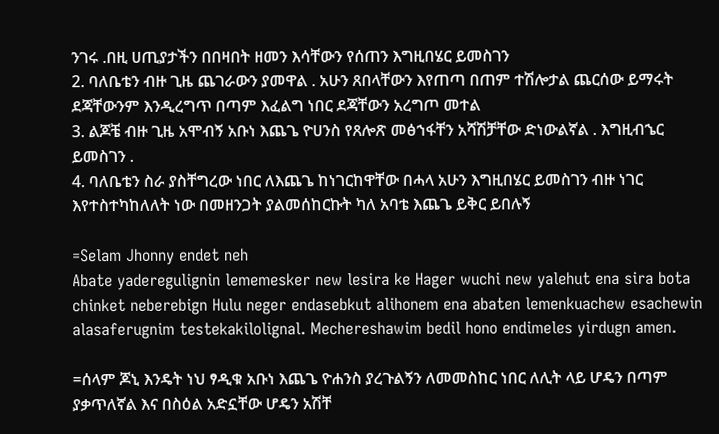ንገሩ .በዚ ሀጢያታችን በበዛበት ዘመን እሳቸውን የሰጠን እግዚበሄር ይመስገን
2. ባለቤቴን ብዙ ጊዜ ጨገራውን ያመዋል . አሁን ጸበላቸውን እየጠጣ በጠም ተሽሎታል ጨርሰው ይማሩት ደጃቸውንም እንዲረግጥ በጣም እፈልግ ነበር ደጃቸውን አረግጦ መተል
3. ልጆቼ ብዙ ጊዜ አሞብኝ አቡነ እጨጌ ዮሀንስ የጸሎጽ መፅኀፋቸን አሻሽቻቸው ድነውልኛል . እግዚብኄር ይመስገን .
4. ባለቤቴን ስራ ያስቸግረው ነበር ለእጨጌ ከነገርከዋቸው በሓላ አሁን እግዚበሄር ይመስገን ብዙ ነገር እየተስተካከለለት ነው በመዘንጋት ያልመሰከርኩት ካለ አባቴ እጨጌ ይቅር ይበሉኝ

=Selam Jhonny endet neh
Abate yaderegulignin lememesker new lesira ke Hager wuchi new yalehut ena sira bota chinket neberebign Hulu neger endasebkut alihonem ena abaten lemenkuachew esachewin alasaferugnim testekakilolignal. Mechereshawim bedil hono endimeles yirdugn amen.

=ሰላም ጆኒ እንዴት ነህ ፃዲቁ አቡነ እጨጌ ዮሐንስ ያረጉልኝን ለመመስከር ነበር ለሊት ላይ ሆዴን በጣም ያቃጥለኛል እና በስዕል አድኗቸው ሆዴን አሽቸ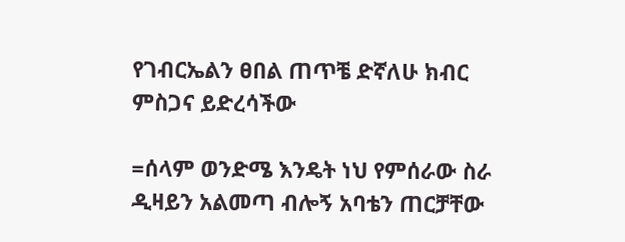የገብርኤልን ፀበል ጠጥቼ ድኛለሁ ክብር ምስጋና ይድረሳችው

=ሰላም ወንድሜ እንዴት ነህ የምሰራው ስራ ዲዛይን አልመጣ ብሎኝ አባቴን ጠርቻቸው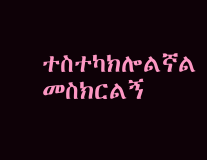ተስተካክሎልኛል መስክርልኝ